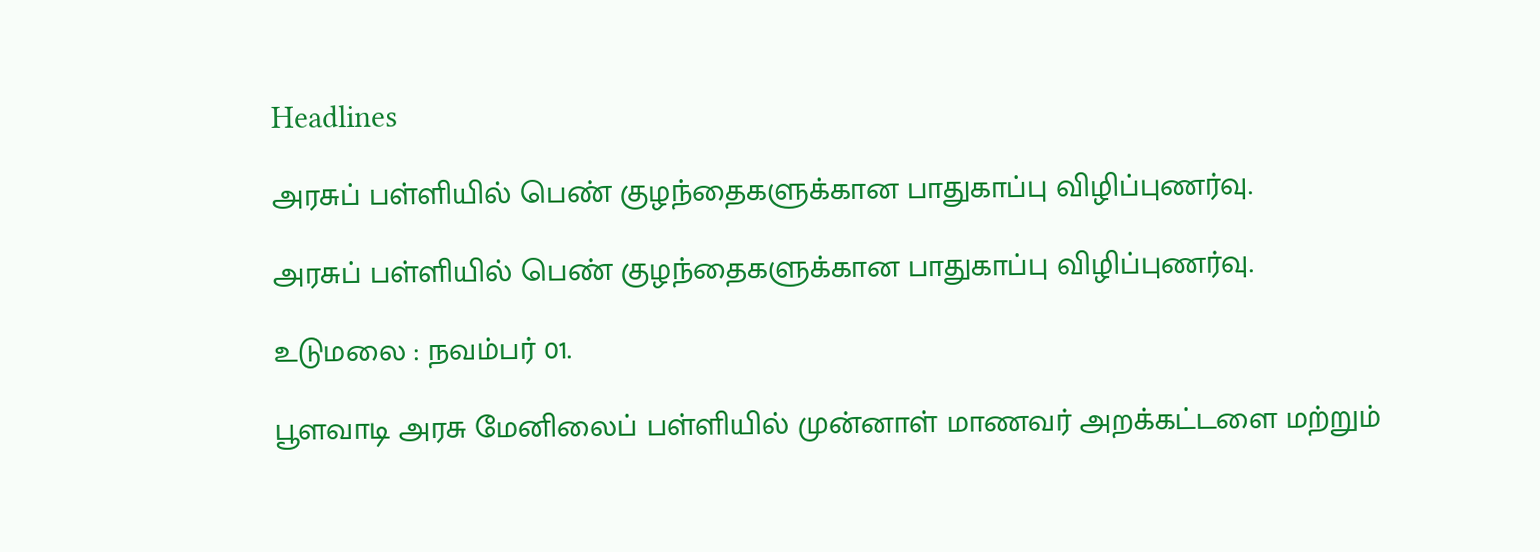Headlines

அரசுப் பள்ளியில் பெண் குழந்தைகளுக்கான பாதுகாப்பு விழிப்புணர்வு.

அரசுப் பள்ளியில் பெண் குழந்தைகளுக்கான பாதுகாப்பு விழிப்புணர்வு.

உடுமலை : நவம்பர் 01.

பூளவாடி அரசு மேனிலைப் பள்ளியில் முன்னாள் மாணவர் அறக்கட்டளை மற்றும்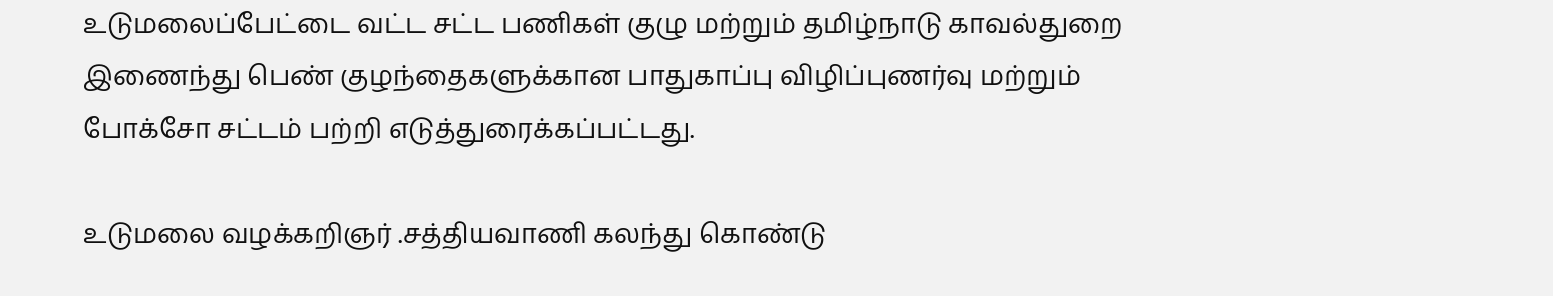உடுமலைப்பேட்டை வட்ட சட்ட பணிகள் குழு மற்றும் தமிழ்நாடு காவல்துறை இணைந்து பெண் குழந்தைகளுக்கான பாதுகாப்பு விழிப்புணர்வு மற்றும் போக்சோ சட்டம் பற்றி எடுத்துரைக்கப்பட்டது.

உடுமலை வழக்கறிஞர் .சத்தியவாணி கலந்து கொண்டு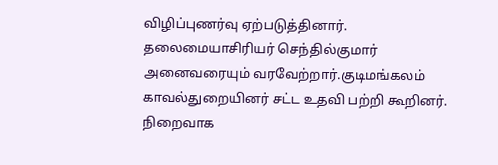விழிப்புணர்வு ஏற்படுத்தினார். தலைமையாசிரியர் செந்தில்குமார் அனைவரையும் வரவேற்றார்.குடிமங்கலம் காவல்துறையினர் சட்ட உதவி பற்றி கூறினர். நிறைவாக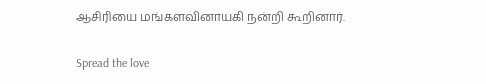ஆசிரியை மங்களவினாயகி நன்றி கூறினார்.

Spread the love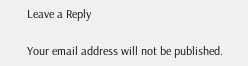Leave a Reply

Your email address will not be published.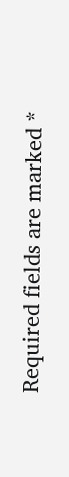Required fields are marked *